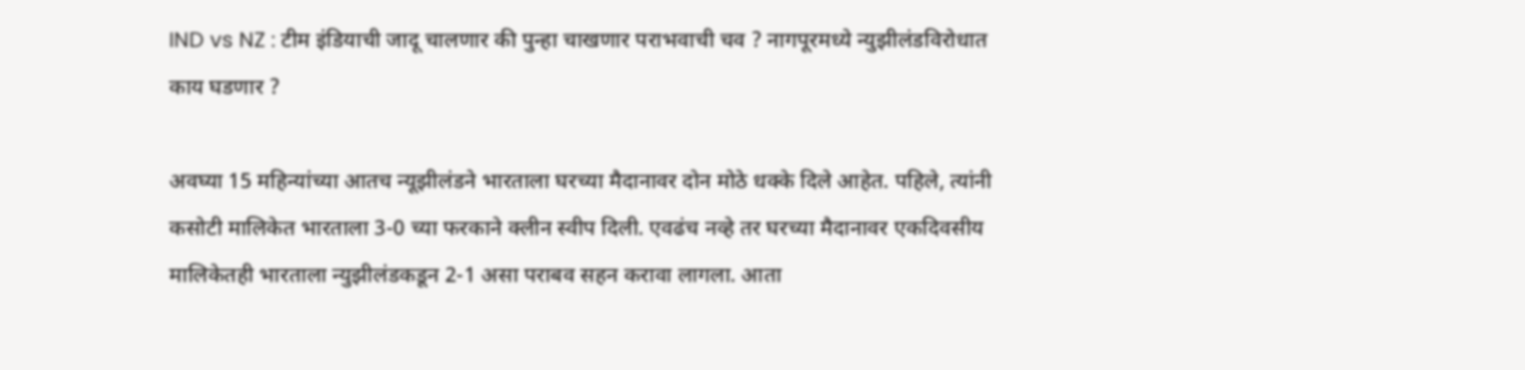IND vs NZ : टीम इंडियाची जादू चालणार की पुन्हा चाखणार पराभवाची चव ? नागपूरमध्ये न्युझीलंडविरोधात काय घडणार ?

अवघ्या 15 महिन्यांच्या आतच न्यूझीलंडने भारताला घरच्या मैदानावर दोन मोठे धक्के दिले आहेत. पहिले, त्यांनी कसोटी मालिकेत भारताला 3-0 च्या फरकाने क्लीन स्वीप दिली. एवढंच नव्हे तर घरच्या मैदानावर एकदिवसीय मालिकेतही भारताला न्युझीलंडकडून 2-1 असा पराबव सहन करावा लागला. आता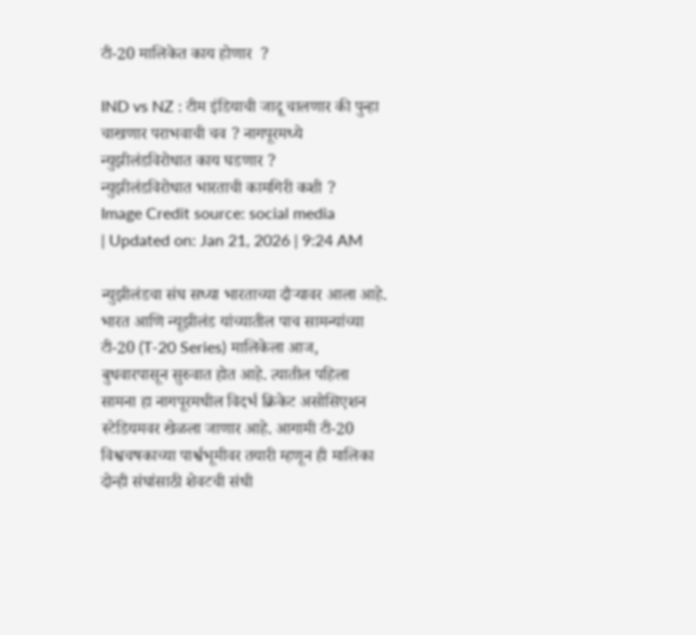टी-20 मालिकेत काय होणार  ?

IND vs NZ : टीम इंडियाची जादू चालणार की पुन्हा चाखणार पराभवाची चव ? नागपूरमध्ये न्युझीलंडविरोधात काय घडणार ?
न्युझीलंडविरोधात भारताची कामगिरी कशी ?
Image Credit source: social media
| Updated on: Jan 21, 2026 | 9:24 AM

न्युझीलंडचा संघ सध्या भारताच्या दौऱ्यावर आला आहे. भारत आणि न्यूझीलंड यांच्यातील पाच सामन्यांच्या टी-20 (T-20 Series) मालिकेला आज, बुधवारपासून सुरुवात होत आहे. त्यातील पहिला सामना हा नागपूरमधील विदर्भ क्रिकेट असोसिएशन स्टेडियमवर खेळला जाणार आहे. आगामी टी-20 विश्वचषकाच्या पार्श्वभूमीवर तयारी म्हणून ही मालिका दोन्ही संघांसाठी शेवटची संधी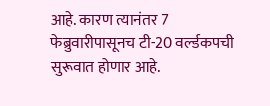आहे. कारण त्यानंतर 7 फेब्रुवारीपासूनच टी-20 वर्ल्डकपची सुरूवात होणार आहे.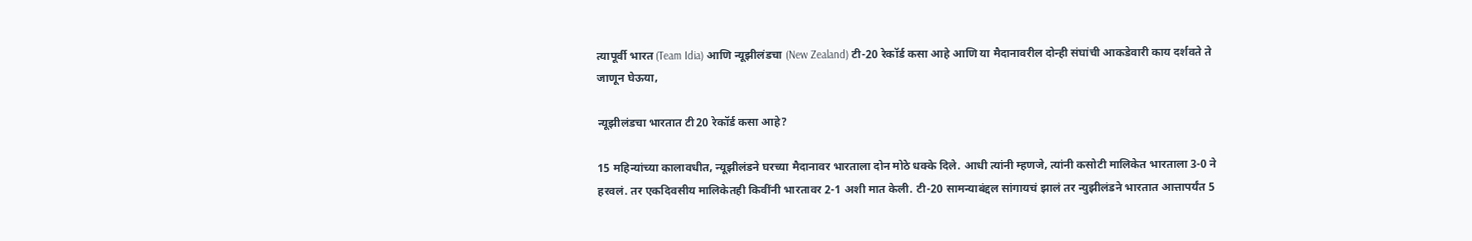त्यापूर्वी भारत (Team Idia) आणि न्यूझीलंडचा (New Zealand) टी-20 रेकॉर्ड कसा आहे आणि या मैदानावरील दोन्ही संघांची आकडेवारी काय दर्शवते ते जाणून घेऊया,

न्यूझीलंडचा भारतात टी20 रेकॉर्ड कसा आहे?

15 महिन्यांच्या कालावधीत, न्यूझीलंडने घरच्या मैदानावर भारताला दोन मोठे धक्के दिले. आधी त्यांनी म्हणजे, त्यांनी कसोटी मालिकेत भारताला 3-0 ने हरवलं. तर एकदिवसीय मालिकेतही किवींनी भारतावर 2-1 अशी मात केली. टी-20 सामन्याबंद्दल सांगायचं झालं तर न्युझीलंडने भारतात आत्तापर्यंत 5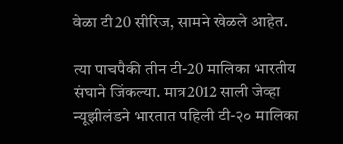वेळा टी20 सीरिज, सामने खेळले आहेत.

त्या पाचपैकी तीन टी-20 मालिका भारतीय संघाने जिंकल्या. मात्र2012 साली जेव्हा न्यूझीलंडने भारतात पहिली टी-२० मालिका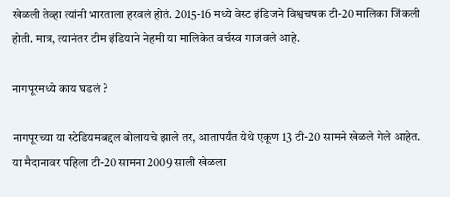खेळली तेव्हा त्यांनी भारताला हरवलं होतं. 2015-16 मध्ये वेस्ट इंडिजने विश्वचषक टी-20 मालिका जिंकली होती. मात्र, त्यानंतर टीम इंडियाने नेहमी या मालिकेत वर्चस्व गाजवले आहे.

नागपूरमध्ये काय घडलं ?

नागपूरच्या या स्टेडियमबद्दल बोलायचे झाले तर, आतापर्यंत येथे एकूण 13 टी-20 सामने खेळले गेले आहेत. या मैदानावर पहिला टी-20 सामना 2009 साली खेळला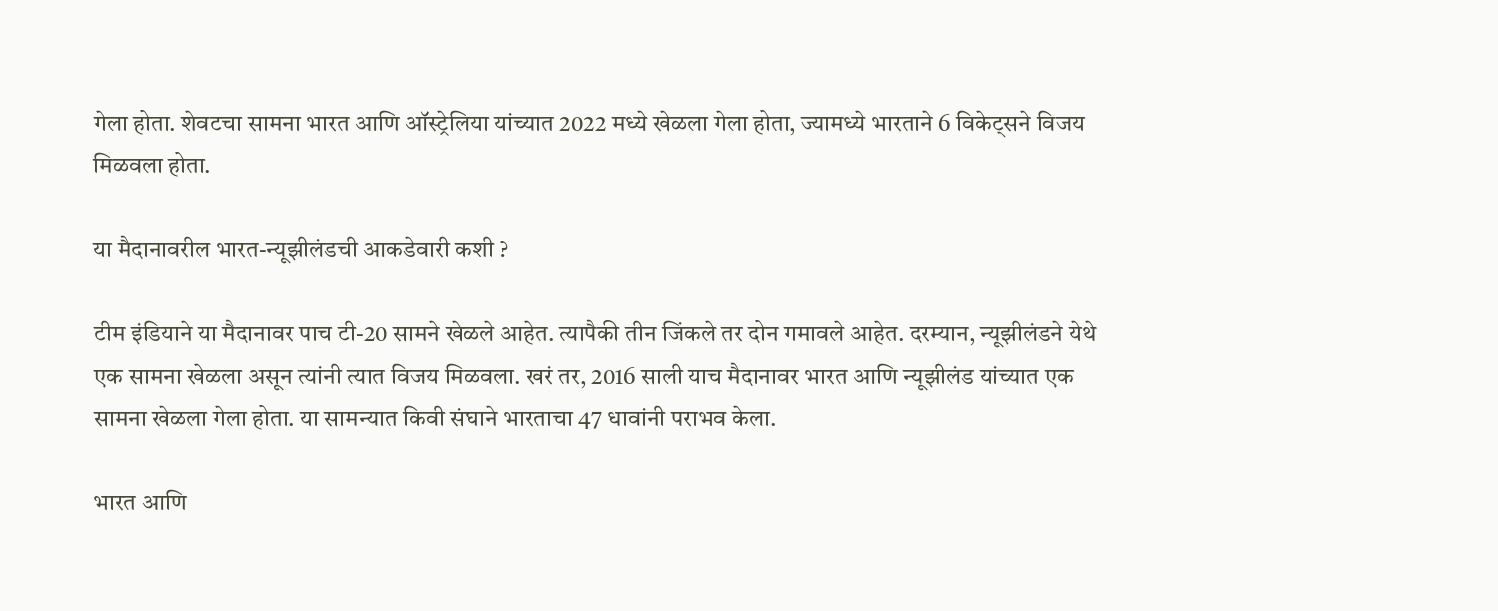गेला होता. शेवटचा सामना भारत आणि ऑस्ट्रेलिया यांच्यात 2022 मध्ये खेळला गेला होता, ज्यामध्ये भारताने 6 विकेट्सने विजय मिळवला होता.

या मैदानावरील भारत-न्यूझीलंडची आकडेवारी कशी ?

टीम इंडियाने या मैदानावर पाच टी-20 सामने खेळले आहेत. त्यापैकी तीन जिंकले तर दोन गमावले आहेत. दरम्यान, न्यूझीलंडने येथे एक सामना खेळला असून त्यांनी त्यात विजय मिळवला. खरं तर, 2016 साली याच मैदानावर भारत आणि न्यूझीलंड यांच्यात एक सामना खेळला गेला होता. या सामन्यात किवी संघाने भारताचा 47 धावांनी पराभव केला.

भारत आणि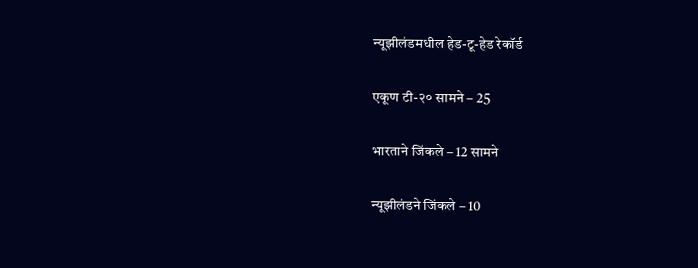न्यूझीलंडमधील हेड-टू-हेड रेकॉर्ड

एकूण टी-२० सामने – 25

भारताने जिंकले – 12 सामने

न्यूझीलंडने जिंकले – 10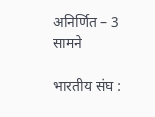अनिर्णित – 3 सामने

भारतीय संघ :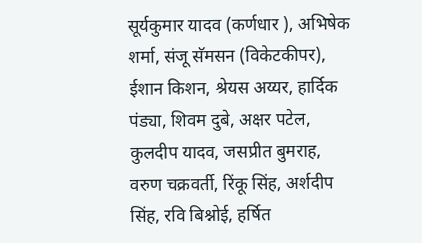सूर्यकुमार यादव (कर्णधार ), अभिषेक शर्मा, संजू सॅमसन (विकेटकीपर), ईशान किशन, श्रेयस अय्यर, हार्दिक पंड्या, शिवम दुबे, अक्षर पटेल, कुलदीप यादव, जसप्रीत बुमराह, वरुण चक्रवर्ती, रिंकू सिंह, अर्शदीप सिंह, रवि बिश्नोई, हर्षित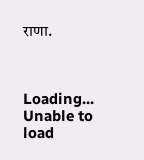राणा.



Loading...
Unable to load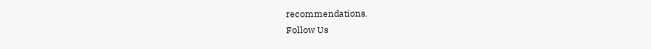recommendations.
Follow Us